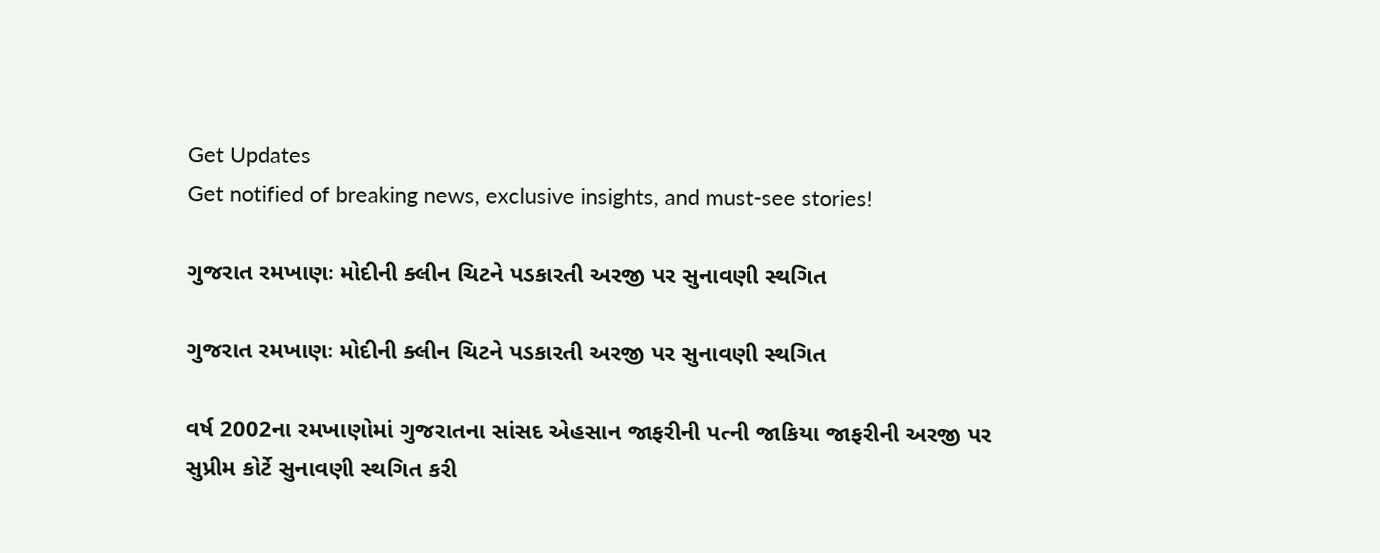Get Updates
Get notified of breaking news, exclusive insights, and must-see stories!

ગુજરાત રમખાણઃ મોદીની ક્લીન ચિટને પડકારતી અરજી પર સુનાવણી સ્થગિત

ગુજરાત રમખાણઃ મોદીની ક્લીન ચિટને પડકારતી અરજી પર સુનાવણી સ્થગિત

વર્ષ 2002ના રમખાણોમાં ગુજરાતના સાંસદ એહસાન જાફરીની પત્ની જાકિયા જાફરીની અરજી પર સુપ્રીમ કોર્ટે સુનાવણી સ્થગિત કરી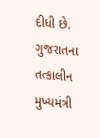દીધી છે. ગુજરાતના તત્કાલીન મુખ્યમંત્રી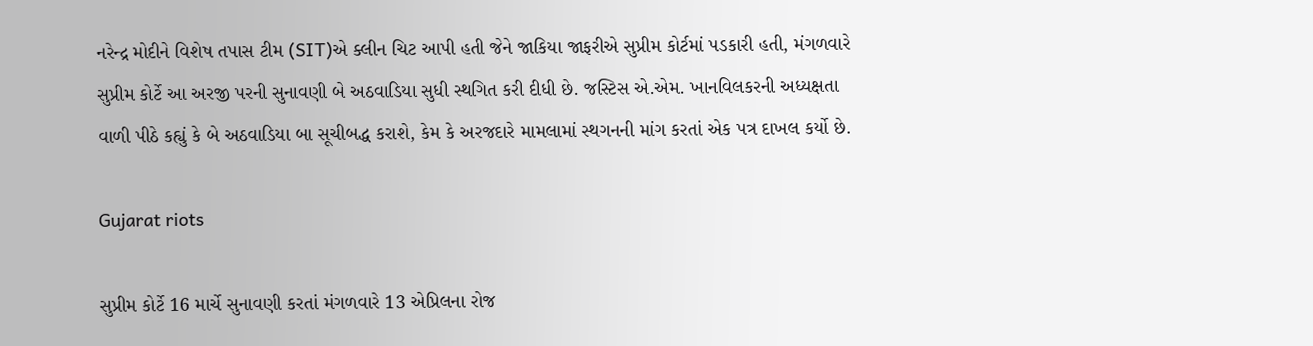નરેન્દ્ર મોદીને વિશેષ તપાસ ટીમ (SIT)એ ક્લીન ચિટ આપી હતી જેને જાકિયા જાફરીએ સુપ્રીમ કોર્ટમાં પડકારી હતી, મંગળવારે સુપ્રીમ કોર્ટે આ અરજી પરની સુનાવણી બે અઠવાડિયા સુધી સ્થગિત કરી દીધી છે. જસ્ટિસ એ.એમ. ખાનવિલકરની અધ્યક્ષતા વાળી પીઠે કહ્યું કે બે અઠવાડિયા બા સૂચીબદ્ધ કરાશે, કેમ કે અરજદારે મામલામાં સ્થગનની માંગ કરતાં એક પત્ર દાખલ કર્યો છે.

Gujarat riots

સુપ્રીમ કોર્ટે 16 માર્ચે સુનાવણી કરતાં મંગળવારે 13 એપ્રિલના રોજ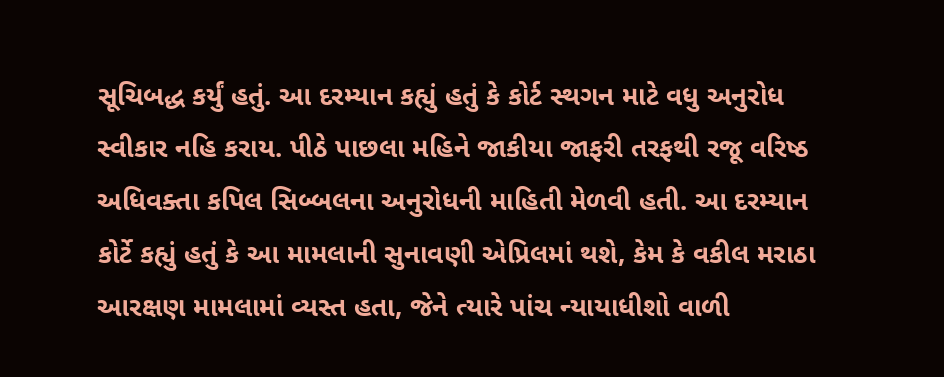સૂચિબદ્ધ કર્યું હતું. આ દરમ્યાન કહ્યું હતું કે કોર્ટ સ્થગન માટે વધુ અનુરોધ સ્વીકાર નહિ કરાય. પીઠે પાછલા મહિને જાકીયા જાફરી તરફથી રજૂ વરિષ્ઠ અધિવક્તા કપિલ સિબ્બલના અનુરોધની માહિતી મેળવી હતી. આ દરમ્યાન કોર્ટે કહ્યું હતું કે આ મામલાની સુનાવણી એપ્રિલમાં થશે, કેમ કે વકીલ મરાઠા આરક્ષણ મામલામાં વ્યસ્ત હતા, જેને ત્યારે પાંચ ન્યાયાધીશો વાળી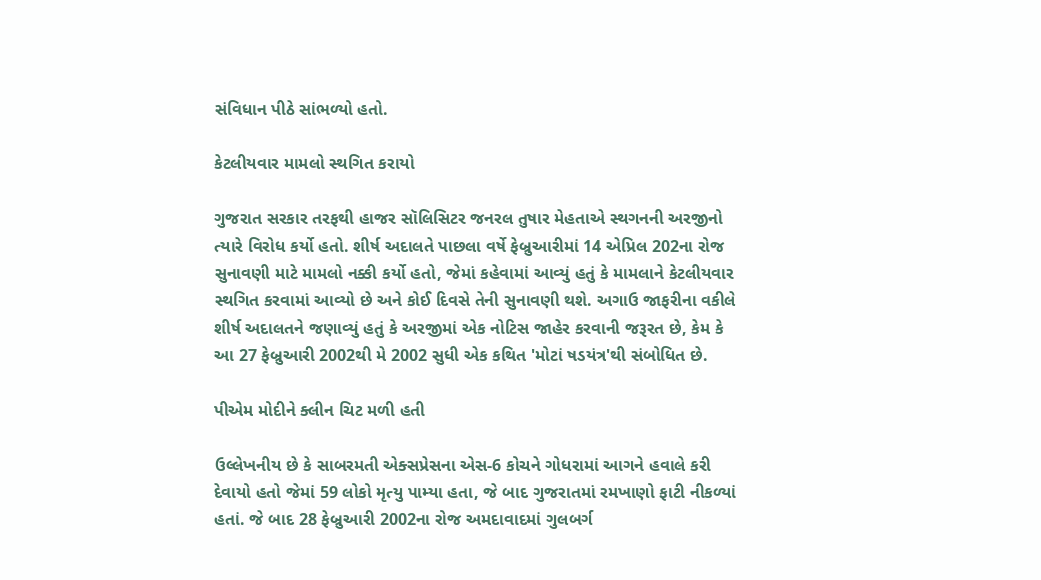સંવિધાન પીઠે સાંભળ્યો હતો.

કેટલીયવાર મામલો સ્થગિત કરાયો

ગુજરાત સરકાર તરફથી હાજર સૉલિસિટર જનરલ તુષાર મેહતાએ સ્થગનની અરજીનો ત્યારે વિરોધ કર્યો હતો. શીર્ષ અદાલતે પાછલા વર્ષે ફેબ્રુઆરીમાં 14 એપ્રિલ 202ના રોજ સુનાવણી માટે મામલો નક્કી કર્યો હતો, જેમાં કહેવામાં આવ્યું હતું કે મામલાને કેટલીયવાર સ્થગિત કરવામાં આવ્યો છે અને કોઈ દિવસે તેની સુનાવણી થશે. અગાઉ જાફરીના વકીલે શીર્ષ અદાલતને જણાવ્યું હતું કે અરજીમાં એક નોટિસ જાહેર કરવાની જરૂરત છે, કેમ કે આ 27 ફેબ્રુઆરી 2002થી મે 2002 સુધી એક કથિત 'મોટાં ષડયંત્ર'થી સંબોધિત છે.

પીએમ મોદીને ક્લીન ચિટ મળી હતી

ઉલ્લેખનીય છે કે સાબરમતી એક્સપ્રેસના એસ-6 કોચને ગોધરામાં આગને હવાલે કરી દેવાયો હતો જેમાં 59 લોકો મૃત્યુ પામ્યા હતા, જે બાદ ગુજરાતમાં રમખાણો ફાટી નીકળ્યાં હતાં. જે બાદ 28 ફેબ્રુઆરી 2002ના રોજ અમદાવાદમાં ગુલબર્ગ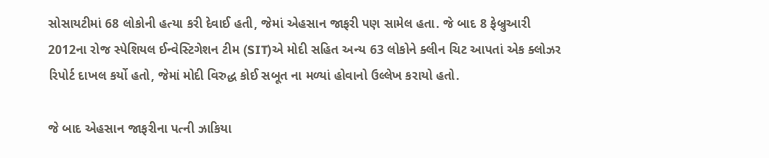સોસાયટીમાં 68 લોકોની હત્યા કરી દેવાઈ હતી, જેમાં એહસાન જાફરી પણ સામેલ હતા. જે બાદ 8 ફેબ્રુઆરી 2012ના રોજ સ્પેશિયલ ઈન્વેસ્ટિગેશન ટીમ (SIT)એ મોદી સહિત અન્ય 63 લોકોને ક્લીન ચિટ આપતાં એક ક્લોઝર રિપોર્ટ દાખલ કર્યો હતો, જેમાં મોદી વિરુદ્ધ કોઈ સબૂત ના મળ્યાં હોવાનો ઉલ્લેખ કરાયો હતો.

જે બાદ એહસાન જાફરીના પત્ની ઝાકિયા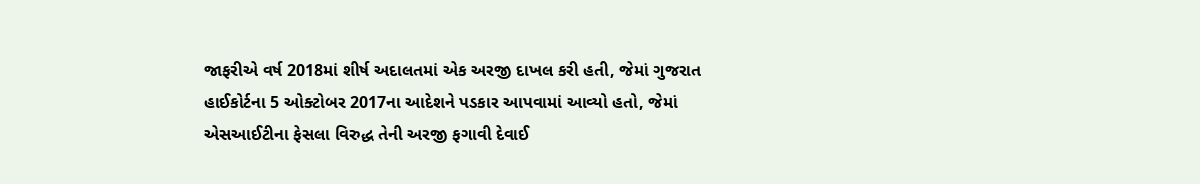જાફરીએ વર્ષ 2018માં શીર્ષ અદાલતમાં એક અરજી દાખલ કરી હતી, જેમાં ગુજરાત હાઈકોર્ટના 5 ઓક્ટોબર 2017ના આદેશને પડકાર આપવામાં આવ્યો હતો, જેમાં એસઆઈટીના ફેસલા વિરુદ્ધ તેની અરજી ફગાવી દેવાઈ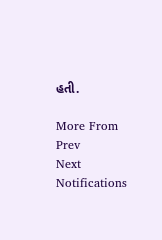હતી.

More From
Prev
Next
Notifications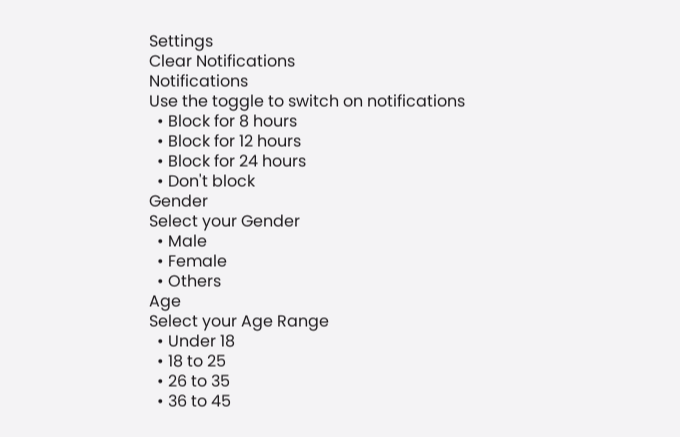Settings
Clear Notifications
Notifications
Use the toggle to switch on notifications
  • Block for 8 hours
  • Block for 12 hours
  • Block for 24 hours
  • Don't block
Gender
Select your Gender
  • Male
  • Female
  • Others
Age
Select your Age Range
  • Under 18
  • 18 to 25
  • 26 to 35
  • 36 to 45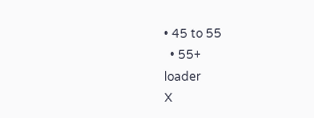• 45 to 55
  • 55+
loader
X